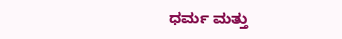ಧರ್ಮ ಮತ್ತು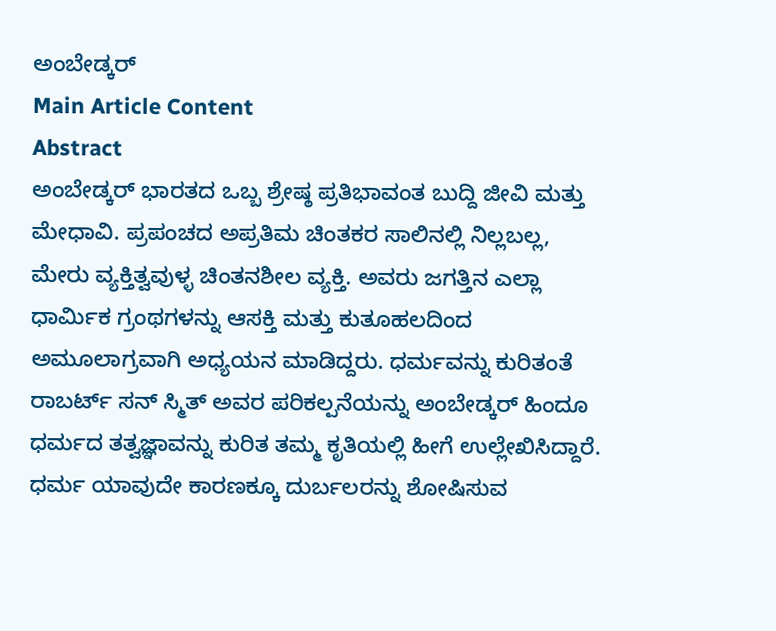ಅಂಬೇಡ್ಕರ್
Main Article Content
Abstract
ಅಂಬೇಡ್ಕರ್ ಭಾರತದ ಒಬ್ಬ ಶ್ರೇಷ್ಠ ಪ್ರತಿಭಾವಂತ ಬುದ್ದಿ ಜೀವಿ ಮತ್ತು ಮೇಧಾವಿ. ಪ್ರಪಂಚದ ಅಪ್ರತಿಮ ಚಿಂತಕರ ಸಾಲಿನಲ್ಲಿ ನಿಲ್ಲಬಲ್ಲ, ಮೇರು ವ್ಯಕ್ತಿತ್ವವುಳ್ಳ ಚಿಂತನಶೀಲ ವ್ಯಕ್ತಿ. ಅವರು ಜಗತ್ತಿನ ಎಲ್ಲಾ ಧಾರ್ಮಿಕ ಗ್ರಂಥಗಳನ್ನು ಆಸಕ್ತಿ ಮತ್ತು ಕುತೂಹಲದಿಂದ ಅಮೂಲಾಗ್ರವಾಗಿ ಅಧ್ಯಯನ ಮಾಡಿದ್ದರು. ಧರ್ಮವನ್ನು ಕುರಿತಂತೆ ರಾಬರ್ಟ್ ಸನ್ ಸ್ಮಿತ್ ಅವರ ಪರಿಕಲ್ಪನೆಯನ್ನು ಅಂಬೇಡ್ಕರ್ ಹಿಂದೂ ಧರ್ಮದ ತತ್ವಜ್ಞಾವನ್ನು ಕುರಿತ ತಮ್ಮ ಕೃತಿಯಲ್ಲಿ ಹೀಗೆ ಉಲ್ಲೇಖಿಸಿದ್ದಾರೆ. ಧರ್ಮ ಯಾವುದೇ ಕಾರಣಕ್ಕೂ ದುರ್ಬಲರನ್ನು ಶೋಷಿಸುವ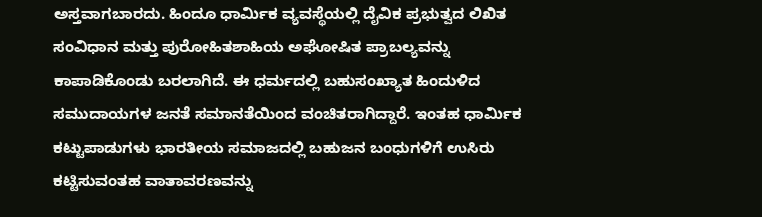ಅಸ್ತವಾಗಬಾರದು. ಹಿಂದೂ ಧಾರ್ಮಿಕ ವ್ಯವಸ್ಥೆಯಲ್ಲಿ ದೈವಿಕ ಪ್ರಭುತ್ವದ ಲಿಖಿತ ಸಂವಿಧಾನ ಮತ್ತು ಪುರೋಹಿತಶಾಹಿಯ ಅಘೋಷಿತ ಪ್ರಾಬಲ್ಯವನ್ನು ಕಾಪಾಡಿಕೊಂಡು ಬರಲಾಗಿದೆ. ಈ ಧರ್ಮದಲ್ಲಿ ಬಹುಸಂಖ್ಯಾತ ಹಿಂದುಳಿದ ಸಮುದಾಯಗಳ ಜನತೆ ಸಮಾನತೆಯಿಂದ ವಂಚಿತರಾಗಿದ್ದಾರೆ. ಇಂತಹ ಧಾರ್ಮಿಕ ಕಟ್ಟುಪಾಡುಗಳು ಭಾರತೀಯ ಸಮಾಜದಲ್ಲಿ ಬಹುಜನ ಬಂಧುಗಳಿಗೆ ಉಸಿರು ಕಟ್ಟಿಸುವಂತಹ ವಾತಾವರಣವನ್ನು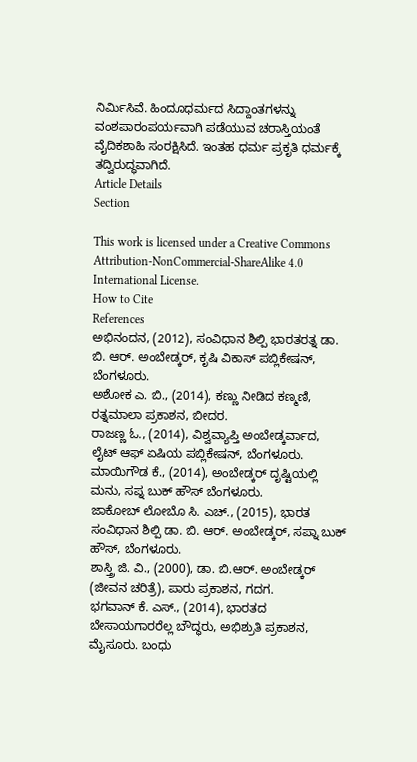ನಿರ್ಮಿಸಿವೆ. ಹಿಂದೂಧರ್ಮದ ಸಿದ್ದಾಂತಗಳನ್ನು ವಂಶಪಾರಂಪರ್ಯವಾಗಿ ಪಡೆಯುವ ಚರಾಸ್ತಿಯಂತೆ ವೈದಿಕಶಾಹಿ ಸಂರಕ್ಷಿಸಿದೆ. ಇಂತಹ ಧರ್ಮ ಪ್ರಕೃತಿ ಧರ್ಮಕ್ಕೆ ತದ್ವಿರುದ್ಧವಾಗಿದೆ.
Article Details
Section

This work is licensed under a Creative Commons Attribution-NonCommercial-ShareAlike 4.0 International License.
How to Cite
References
ಅಭಿನಂದನ, (2012), ಸಂವಿಧಾನ ಶಿಲ್ಪಿ ಭಾರತರತ್ನ ಡಾ. ಬಿ. ಆರ್. ಅಂಬೇಡ್ಕರ್, ಕೃಷಿ ವಿಕಾಸ್ ಪಬ್ಲಿಕೇಷನ್, ಬೆಂಗಳೂರು.
ಅಶೋಕ ಎ. ಬಿ., (2014), ಕಣ್ಣು ನೀಡಿದ ಕಣ್ಮಣಿ, ರತ್ನಮಾಲಾ ಪ್ರಕಾಶನ, ಬೀದರ.
ರಾಜಣ್ಣ ಓ., (2014), ವಿಶ್ವವ್ಯಾಪ್ತಿ ಅಂಬೇಡ್ಕರ್ವಾದ, ಲೈಟ್ ಆಫ್ ಏಷಿಯ ಪಬ್ಲಿಕೇಷನ್, ಬೆಂಗಳೂರು. ಮಾಯಿಗೌಡ ಕೆ., (2014), ಅಂಬೇಡ್ಕರ್ ದೃಷ್ಟಿಯಲ್ಲಿ ಮನು, ಸಪ್ನ ಬುಕ್ ಹೌಸ್ ಬೆಂಗಳೂರು.
ಜಾಕೋಬ್ ಲೋಬೊ ಸಿ. ಎಚ್., (2015), ಭಾರತ ಸಂವಿಧಾನ ಶಿಲ್ಪಿ ಡಾ. ಬಿ. ಆರ್. ಅಂಬೇಡ್ಕರ್, ಸಪ್ನಾ ಬುಕ್ ಹೌಸ್, ಬೆಂಗಳೂರು.
ಶಾಸ್ತ್ರಿ ಜಿ. ವಿ., (2000), ಡಾ. ಬಿ.ಆರ್. ಅಂಬೇಡ್ಕರ್ (ಜೀವನ ಚರಿತ್ರೆ), ಪಾರು ಪ್ರಕಾಶನ, ಗದಗ.
ಭಗವಾನ್ ಕೆ. ಎಸ್., (2014), ಭಾರತದ ಬೇಸಾಯಗಾರರೆಲ್ಲ ಬೌದ್ಧರು, ಅಭಿಶ್ರುತಿ ಪ್ರಕಾಶನ, ಮೈಸೂರು. ಬಂಧು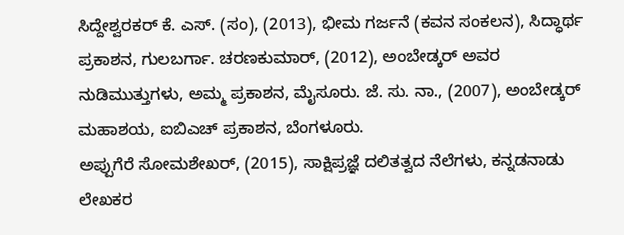ಸಿದ್ದೇಶ್ವರಕರ್ ಕೆ. ಎಸ್. (ಸಂ), (2013), ಭೀಮ ಗರ್ಜನೆ (ಕವನ ಸಂಕಲನ), ಸಿದ್ಧಾರ್ಥ ಪ್ರಕಾಶನ, ಗುಲಬರ್ಗಾ. ಚರಣಕುಮಾರ್, (2012), ಅಂಬೇಡ್ಕರ್ ಅವರ ನುಡಿಮುತ್ತುಗಳು, ಅಮ್ಮ ಪ್ರಕಾಶನ, ಮೈಸೂರು. ಜೆ. ಸು. ನಾ., (2007), ಅಂಬೇಡ್ಕರ್ ಮಹಾಶಯ, ಐಬಿಎಚ್ ಪ್ರಕಾಶನ, ಬೆಂಗಳೂರು.
ಅಪ್ಪುಗೆರೆ ಸೋಮಶೇಖರ್, (2015), ಸಾಕ್ಷಿಪ್ರಜ್ಞೆ ದಲಿತತ್ವದ ನೆಲೆಗಳು, ಕನ್ನಡನಾಡು ಲೇಖಕರ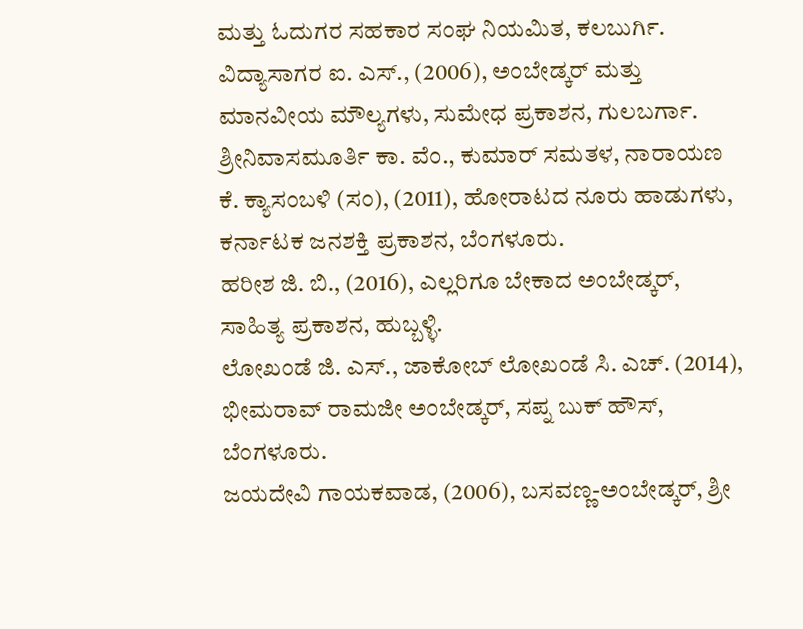ಮತ್ತು ಓದುಗರ ಸಹಕಾರ ಸಂಘ ನಿಯಮಿತ, ಕಲಬುರ್ಗಿ.
ವಿದ್ಯಾಸಾಗರ ಐ. ಎಸ್., (2006), ಅಂಬೇಡ್ಕರ್ ಮತ್ತು ಮಾನವೀಯ ಮೌಲ್ಯಗಳು, ಸುಮೇಧ ಪ್ರಕಾಶನ, ಗುಲಬರ್ಗಾ.
ಶ್ರೀನಿವಾಸಮೂರ್ತಿ ಕಾ. ವೆಂ., ಕುಮಾರ್ ಸಮತಳ, ನಾರಾಯಣ ಕೆ. ಕ್ಯಾಸಂಬಳಿ (ಸಂ), (2011), ಹೋರಾಟದ ನೂರು ಹಾಡುಗಳು, ಕರ್ನಾಟಕ ಜನಶಕ್ತಿ ಪ್ರಕಾಶನ, ಬೆಂಗಳೂರು.
ಹರೀಶ ಜಿ. ಬಿ., (2016), ಎಲ್ಲರಿಗೂ ಬೇಕಾದ ಅಂಬೇಡ್ಕರ್, ಸಾಹಿತ್ಯ ಪ್ರಕಾಶನ, ಹುಬ್ಬಳ್ಳಿ.
ಲೋಖಂಡೆ ಜಿ. ಎಸ್., ಜಾಕೋಬ್ ಲೋಖಂಡೆ ಸಿ. ಎಚ್. (2014), ಭೀಮರಾವ್ ರಾಮಜೀ ಅಂಬೇಡ್ಕರ್, ಸಪ್ನ ಬುಕ್ ಹೌಸ್, ಬೆಂಗಳೂರು.
ಜಯದೇವಿ ಗಾಯಕವಾಡ, (2006), ಬಸವಣ್ಣ-ಅಂಬೇಡ್ಕರ್, ಶ್ರೀ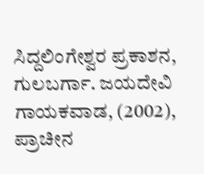ಸಿದ್ದಲಿಂಗೇಶ್ವರ ಪ್ರಕಾಶನ, ಗುಲಬರ್ಗಾ. ಜಯದೇವಿ ಗಾಯಕವಾಡ, (2002), ಪ್ರಾಚೀನ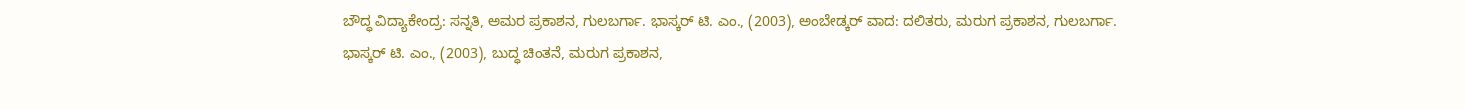ಬೌದ್ಧ ವಿದ್ಯಾಕೇಂದ್ರ: ಸನ್ನತಿ, ಅಮರ ಪ್ರಕಾಶನ, ಗುಲಬರ್ಗಾ. ಭಾಸ್ಕರ್ ಟಿ. ಎಂ., (2003), ಅಂಬೇಡ್ಕರ್ ವಾದ: ದಲಿತರು, ಮರುಗ ಪ್ರಕಾಶನ, ಗುಲಬರ್ಗಾ.
ಭಾಸ್ಕರ್ ಟಿ. ಎಂ., (2003), ಬುದ್ಧ ಚಿಂತನೆ, ಮರುಗ ಪ್ರಕಾಶನ,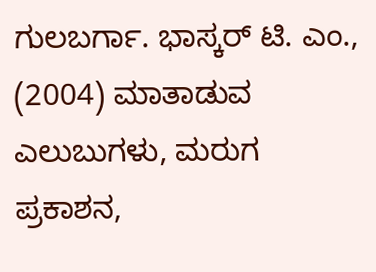ಗುಲಬರ್ಗಾ. ಭಾಸ್ಕರ್ ಟಿ. ಎಂ., (2004) ಮಾತಾಡುವ ಎಲುಬುಗಳು, ಮರುಗ ಪ್ರಕಾಶನ,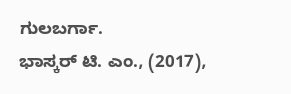ಗುಲಬರ್ಗಾ.
ಭಾಸ್ಕರ್ ಟಿ. ಎಂ., (2017),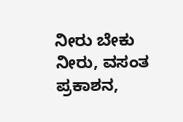ನೀರು ಬೇಕು ನೀರು, ವಸಂತ ಪ್ರಕಾಶನ,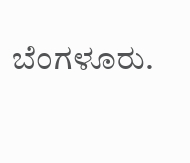ಬೆಂಗಳೂರು.